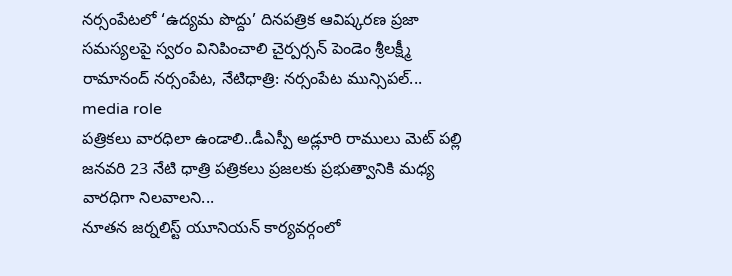నర్సంపేటలో ‘ఉద్యమ పొద్దు’ దినపత్రిక ఆవిష్కరణ ప్రజా సమస్యలపై స్వరం వినిపించాలి చైర్పర్సన్ పెండెం శ్రీలక్ష్మీ రామానంద్ నర్సంపేట, నేటిధాత్రి: నర్సంపేట మున్సిపల్...
media role
పత్రికలు వారధిలా ఉండాలి..డీఎస్పీ అడ్లూరి రాములు మెట్ పల్లి జనవరి 23 నేటి ధాత్రి పత్రికలు ప్రజలకు ప్రభుత్వానికి మధ్య వారధిగా నిలవాలని...
నూతన జర్నలిస్ట్ యూనియన్ కార్యవర్గంలో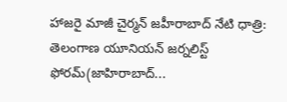హాజరై మాజీ చైర్మన్ జహీరాబాద్ నేటి ధాత్రి: తెలంగాణ యూనియన్ జర్నలిస్ట్ ఫోరమ్(జాహిరాబాద్...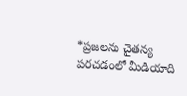*ప్రజలను చైతన్య పరచడంలో మీడియాది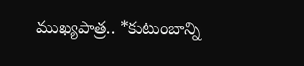ముఖ్యపాత్ర.. *కుటుంబాన్ని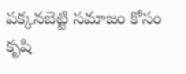పక్కనబెట్టి సమాజం కోసం కృషి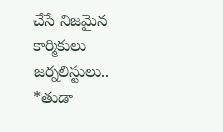చేసే నిజమైన కార్మికులు జర్నలిస్టులు.. *తుడా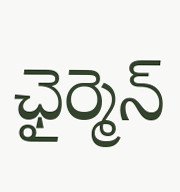ఛైర్మెన్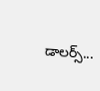డాలర్స్...